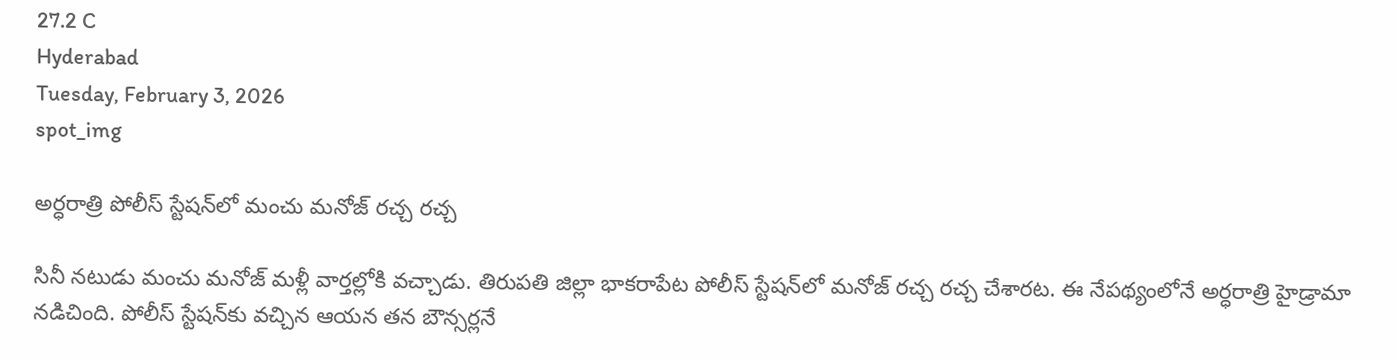27.2 C
Hyderabad
Tuesday, February 3, 2026
spot_img

అర్ధరాత్రి పోలీస్‌ స్టేషన్‌లో మంచు మనోజ్‌ రచ్చ రచ్చ

సినీ నటుడు మంచు మనోజ్‌ మళ్లీ వార్తల్లోకి వచ్చాడు. తిరుపతి జిల్లా భాకరాపేట పోలీస్‌ స్టేషన్‌లో మనోజ్‌ రచ్చ రచ్చ చేశారట. ఈ నేపథ్యంలోనే అర్ధరాత్రి హైడ్రామా నడిచింది. పోలీస్ స్టేషన్‌కు వచ్చిన ఆయన తన బౌన్సర్లనే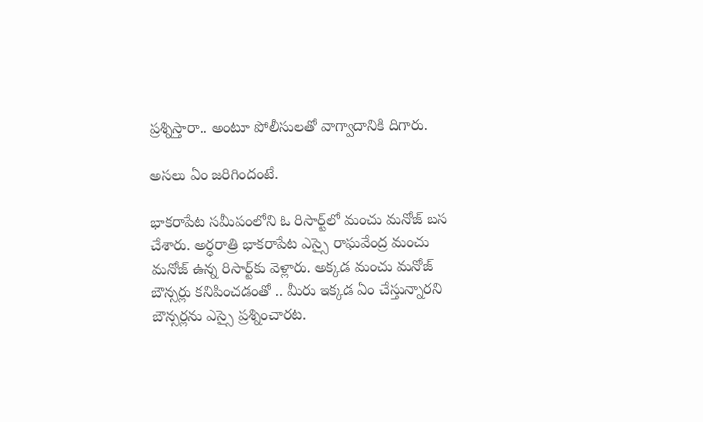ప్రశ్నిస్తారా.. అంటూ పోలీసులతో వాగ్వాదానికి దిగారు.

అసలు ఏం జరిగిందంటే.

భాకరాపేట సమీపంలోని ఓ రిసార్ట్‌లో మంచు మనోజ్‌ బస చేశారు. అర్ధరాత్రి భాకరాపేట ఎస్సై రాఘవేంద్ర మంచు మనోజ్‌ ఉన్న రిసార్ట్‌కు వెళ్లారు. అక్కడ మంచు మనోజ్‌ బౌన్సర్లు కనిపించడంతో .. మీరు ఇక్కడ ఏం చేస్తున్నారని బౌన్సర్లను ఎస్సై ప్రశ్నించారట.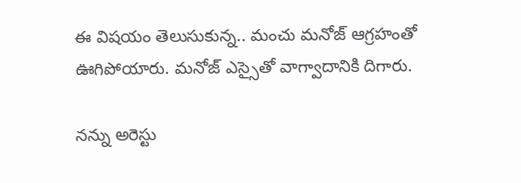ఈ విషయం తెలుసుకున్న.. మంచు మనోజ్‌ ఆగ్రహంతో ఊగిపోయారు. మనోజ్‌ ఎస్సైతో వాగ్వాదానికి దిగారు.

నన్ను అరెస్టు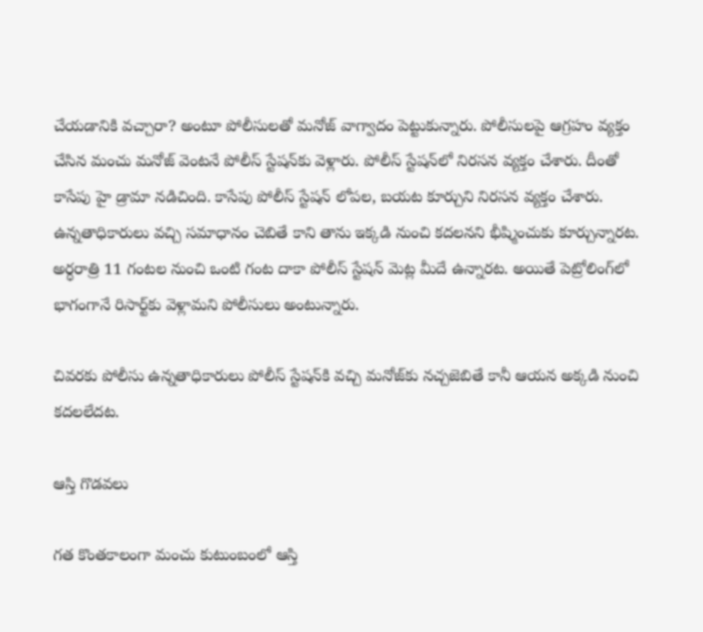చేయడానికి వచ్చారా? అంటూ పోలీసులతో మనోజ్‌ వాగ్వాదం పెట్టుకున్నారు. పోలీసులపై ఆగ్రహం వ్యక్తం చేసిన మంచు మనోజ్‌ వెంటనే పోలీస్‌ స్టేషన్‌కు వెళ్లారు. పోలీస్‌ స్టేషన్‌లో నిరసన వ్యక్తం చేశారు. దీంతో కాసేపు హై డ్రామా నడిచింది. కాసేపు పోలీస్‌ స్టేషన్‌ లోపల, బయట కూర్చుని నిరసన వ్యక్తం చేశారు. ఉన్నతాధికారులు వచ్చి సమాధానం చెబితే కాని తాను ఇక్కడి నుంచి కదలనని భీష్మించుకు కూర్చున్నారట. అర్ధరాత్రి 11 గంటల నుంచి ఒంటి గంట దాకా పోలీస్‌ స్టేషన్‌ మెట్ల మీదే ఉన్నారట. అయితే పెట్రోలింగ్‌లో భాగంగానే రిసార్ట్‌కు వెళ్లామని పోలీసులు అంటున్నారు.

చివరకు పోలీసు ఉన్నతాధికారులు పోలీస్‌ స్టేషన్‌కి వచ్చి మనోజ్‌కు నచ్చజెబితే కానీ ఆయన అక్కడి నుంచి కదలలేదట.

ఆస్తి గొడవలు

గత కొంతకాలంగా మంచు కుటుంబంలో ఆస్తి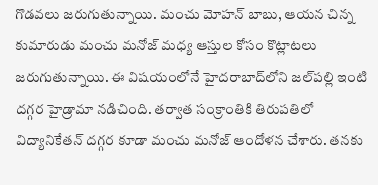గొడవలు జరుగుతున్నాయి. మంచు మోహన్‌ బాబు, ఆయన చిన్న కుమారుడు మంచు మనోజ్‌ మధ్య ఆస్తుల కోసం కొట్లాటలు జరుగుతున్నాయి. ఈ విషయంలోనే హైదరాబాద్‌లోని జల్‌పల్లి ఇంటి దగ్గర హైడ్రామా నడిచింది. తర్వాత సంక్రాంతికి తిరుపతిలో విద్యానికేతన్‌ దగ్గర కూడా మంచు మనోజ్‌ ఆందోళన చేశారు. తనకు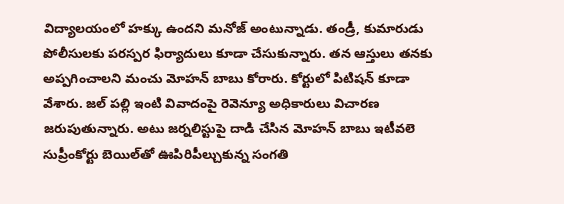విద్యాలయంలో హక్కు ఉందని మనోజ్‌ అంటున్నాడు. తండ్రీ, కుమారుడు పోలీసులకు పరస్పర ఫిర్యాదులు కూడా చేసుకున్నారు. తన ఆస్తులు తనకు అప్పగించాలని మంచు మోహన్‌ బాబు కోరారు. కోర్టులో పిటిషన్‌ కూడా వేశారు. జల్‌ పల్లి ఇంటి వివాదంపై రెవెన్యూ అధికారులు విచారణ జరుపుతున్నారు. అటు జర్నలిస్టుపై దాడి చేసిన మోహన్‌ బాబు ఇటీవలె సుప్రీంకోర్టు బెయిల్‌తో ఊపిరిపీల్చుకున్న సంగతి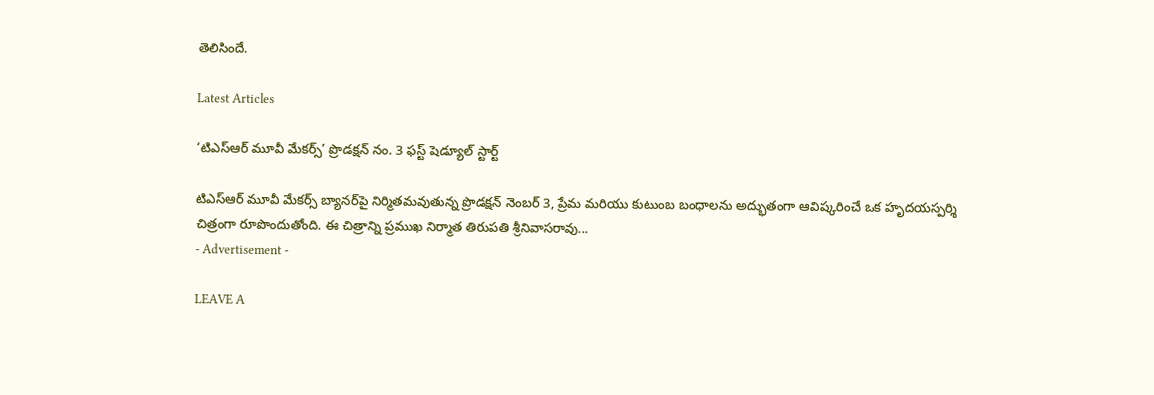తెలిసిందే.

Latest Articles

‘టిఎస్ఆర్ మూవీ మేకర్స్’ ప్రొడక్షన్ నం. 3 ఫస్ట్ షెడ్యూల్ స్టార్ట్

టిఎస్ఆర్ మూవీ మేకర్స్ బ్యానర్‌పై నిర్మితమవుతున్న ప్రొడక్షన్ నెంబర్ 3, ప్రేమ మరియు కుటుంబ బంధాలను అద్భుతంగా ఆవిష్కరించే ఒక హృదయస్పర్శి చిత్రంగా రూపొందుతోంది. ఈ చిత్రాన్ని ప్రముఖ నిర్మాత తిరుపతి శ్రీనివాసరావు...
- Advertisement -

LEAVE A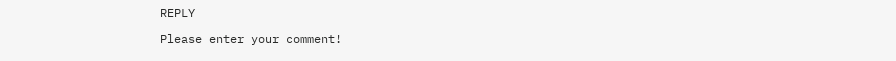REPLY

Please enter your comment!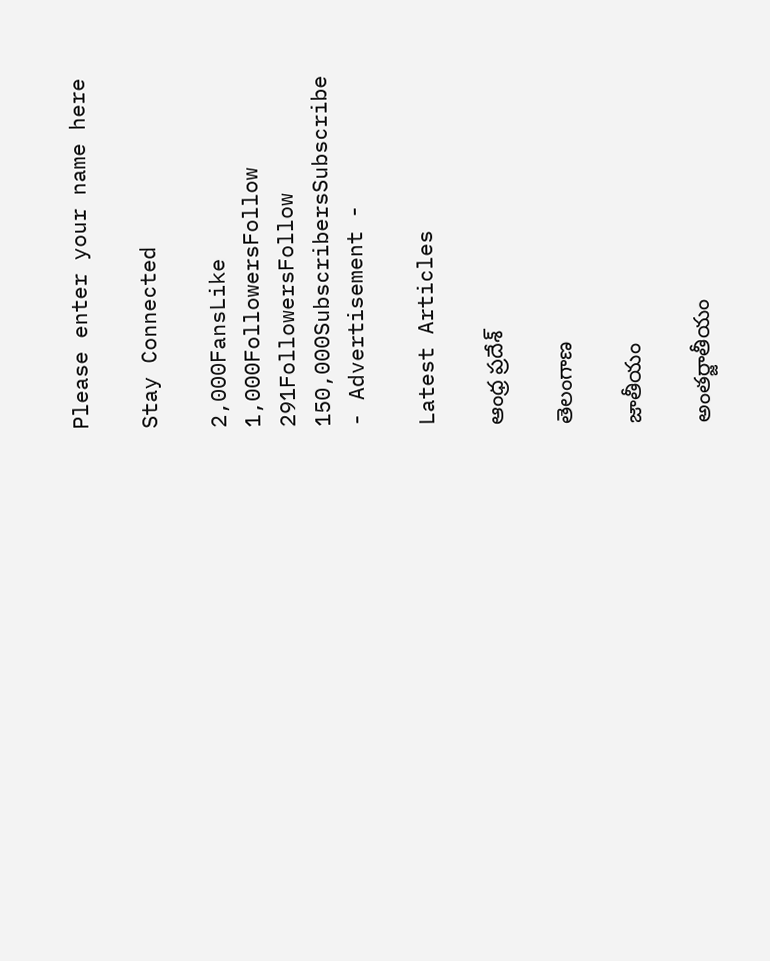Please enter your name here

Stay Connected

2,000FansLike
1,000FollowersFollow
291FollowersFollow
150,000SubscribersSubscribe
- Advertisement -

Latest Articles

ఆంధ్ర ప్రదేశ్

తెలంగాణ

జాతీయం

అంతర్జాతీయం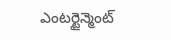ఎంటర్టైన్మెంట్